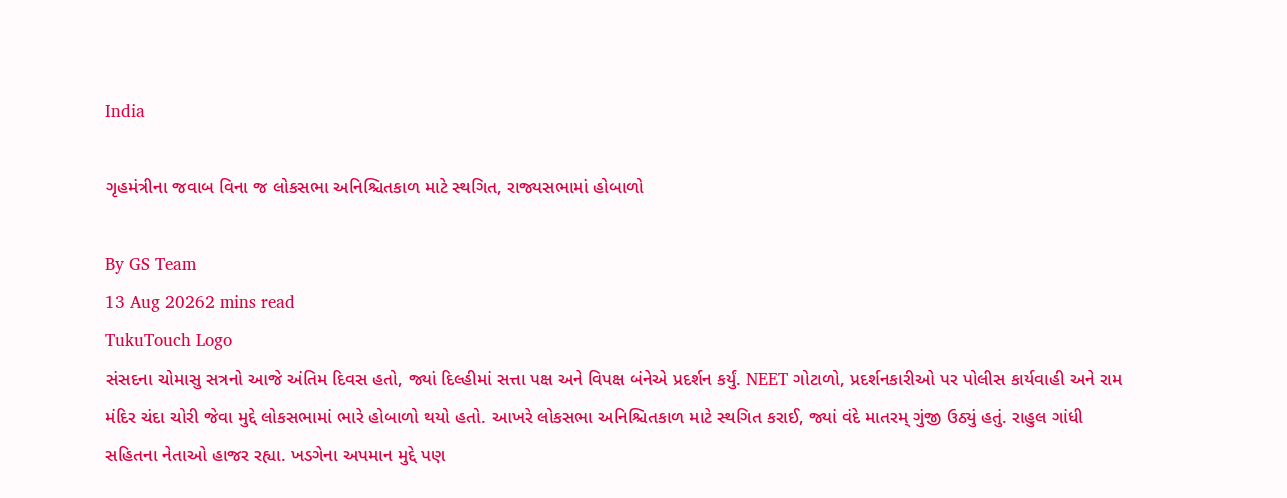India

ગૃહમંત્રીના જવાબ વિના જ લોકસભા અનિશ્ચિતકાળ માટે સ્થગિત, રાજ્યસભામાં હોબાળો

By GS Team
13 Aug 20262 mins read
TukuTouch Logo
સંસદના ચોમાસુ સત્રનો આજે અંતિમ દિવસ હતો, જ્યાં દિલ્હીમાં સત્તા પક્ષ અને વિપક્ષ બંનેએ પ્રદર્શન કર્યું. NEET ગોટાળો, પ્રદર્શનકારીઓ પર પોલીસ કાર્યવાહી અને રામ મંદિર ચંદા ચોરી જેવા મુદ્દે લોકસભામાં ભારે હોબાળો થયો હતો. આખરે લોકસભા અનિશ્ચિતકાળ માટે સ્થગિત કરાઈ, જ્યાં વંદે માતરમ્ ગુંજી ઉઠ્યું હતું. રાહુલ ગાંધી સહિતના નેતાઓ હાજર રહ્યા. ખડગેના અપમાન મુદ્દે પણ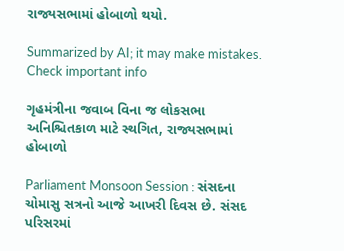રાજ્યસભામાં હોબાળો થયો.

Summarized by AI; it may make mistakes. Check important info

ગૃહમંત્રીના જવાબ વિના જ લોકસભા અનિશ્ચિતકાળ માટે સ્થગિત, રાજ્યસભામાં હોબાળો

Parliament Monsoon Session : સંસદના ચોમાસુ સત્રનો આજે આખરી દિવસ છે. સંસદ પરિસરમાં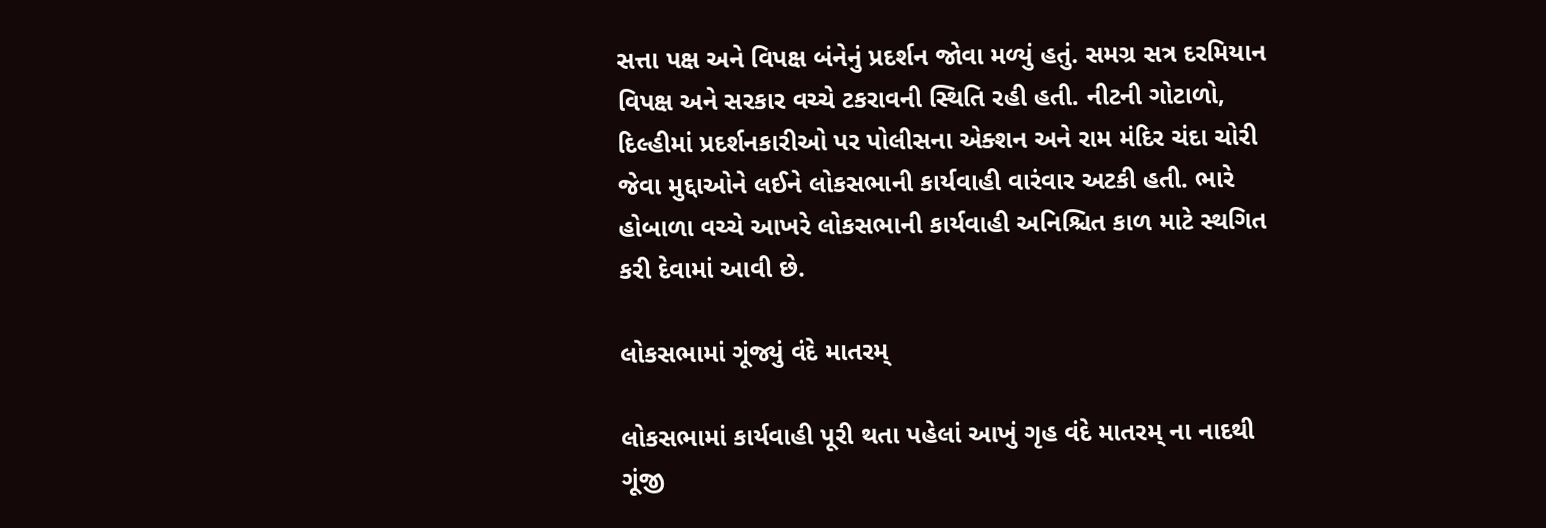સત્તા પક્ષ અને વિપક્ષ બંનેનું પ્રદર્શન જોવા મળ્યું હતું. સમગ્ર સત્ર દરમિયાન વિપક્ષ અને સરકાર વચ્ચે ટકરાવની સ્થિતિ રહી હતી. નીટની ગોટાળો, દિલ્હીમાં પ્રદર્શનકારીઓ પર પોલીસના એક્શન અને રામ મંદિર ચંદા ચોરી જેવા મુદ્દાઓને લઈને લોકસભાની કાર્યવાહી વારંવાર અટકી હતી. ભારે હોબાળા વચ્ચે આખરે લોકસભાની કાર્યવાહી અનિશ્ચિત કાળ માટે સ્થગિત કરી દેવામાં આવી છે.

લોકસભામાં ગૂંજ્યું વંદે માતરમ્

લોકસભામાં કાર્યવાહી પૂરી થતા પહેલાં આખું ગૃહ વંદે માતરમ્ ના નાદથી ગૂંજી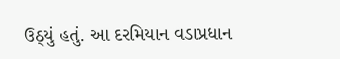ઉઠ્યું હતું. આ દરમિયાન વડાપ્રધાન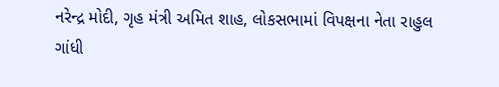નરેન્દ્ર મોદી, ગૃહ મંત્રી અમિત શાહ, લોકસભામાં વિપક્ષના નેતા રાહુલ ગાંધી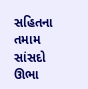સહિતના તમામ સાંસદો ઊભા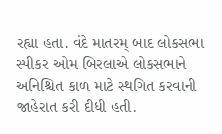રહ્યા હતા. વંદે માતરમ્ બાદ લોકસભા સ્પીકર ઓમ બિરલાએ લોકસભાને અનિશ્ચિત કાળ માટે સ્થગિત કરવાની જાહેરાત કરી દીધી હતી.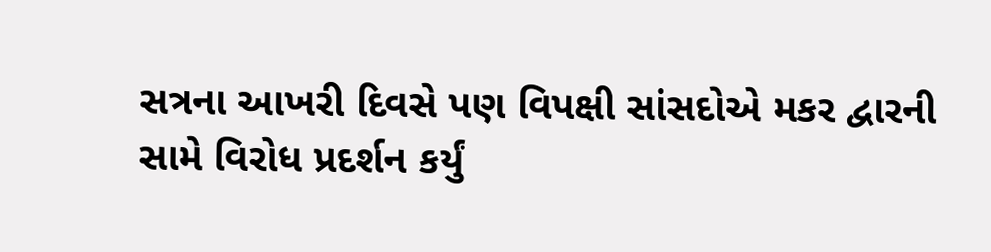સત્રના આખરી દિવસે પણ વિપક્ષી સાંસદોએ મકર દ્વારની સામે વિરોધ પ્રદર્શન કર્યું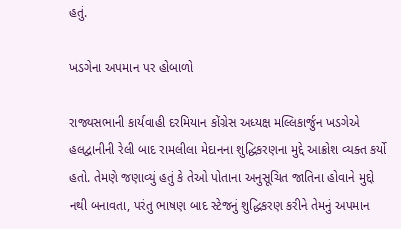હતું.

ખડગેના અપમાન પર હોબાળો

રાજ્યસભાની કાર્યવાહી દરમિયાન કોંગ્રેસ અધ્યક્ષ મલ્લિકાર્જુન ખડગેએ હલદ્વાનીની રેલી બાદ રામલીલા મેદાનના શુદ્ધિકરણના મુદ્દે આક્રોશ વ્યક્ત કર્યો હતો. તેમણે જણાવ્યું હતું કે તેઓ પોતાના અનુસૂચિત જાતિના હોવાને મુદ્દો નથી બનાવતા, પરંતુ ભાષણ બાદ સ્ટેજનું શુદ્ધિકરણ કરીને તેમનું અપમાન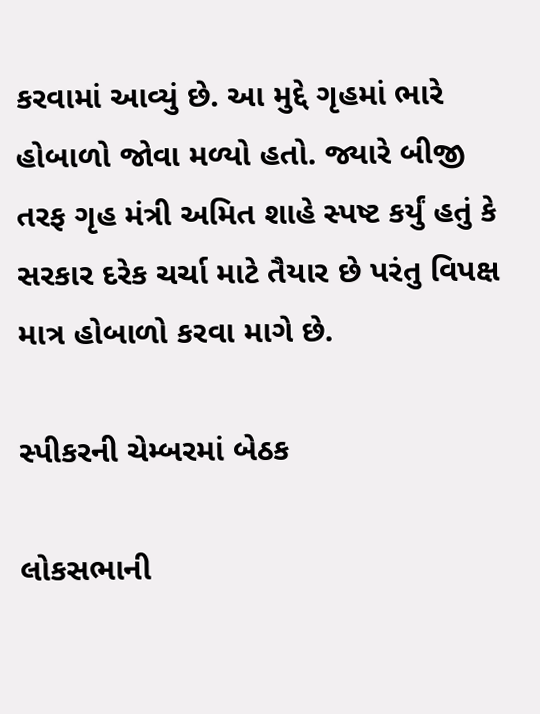કરવામાં આવ્યું છે. આ મુદ્દે ગૃહમાં ભારે હોબાળો જોવા મળ્યો હતો. જ્યારે બીજી તરફ ગૃહ મંત્રી અમિત શાહે સ્પષ્ટ કર્યું હતું કે સરકાર દરેક ચર્ચા માટે તૈયાર છે પરંતુ વિપક્ષ માત્ર હોબાળો કરવા માગે છે.

સ્પીકરની ચેમ્બરમાં બેઠક

લોકસભાની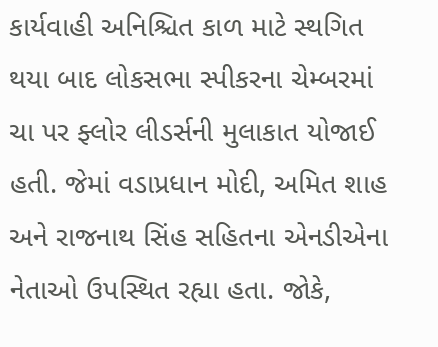કાર્યવાહી અનિશ્ચિત કાળ માટે સ્થગિત થયા બાદ લોકસભા સ્પીકરના ચેમ્બરમાં ચા પર ફ્લોર લીડર્સની મુલાકાત યોજાઈ હતી. જેમાં વડાપ્રધાન મોદી, અમિત શાહ અને રાજનાથ સિંહ સહિતના એનડીએના નેતાઓ ઉપસ્થિત રહ્યા હતા. જોકે,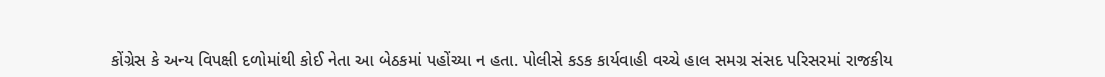કોંગ્રેસ કે અન્ય વિપક્ષી દળોમાંથી કોઈ નેતા આ બેઠકમાં પહોંચ્યા ન હતા. પોલીસે કડક કાર્યવાહી વચ્ચે હાલ સમગ્ર સંસદ પરિસરમાં રાજકીય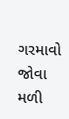ગરમાવો જોવા મળી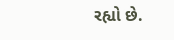રહ્યો છે.